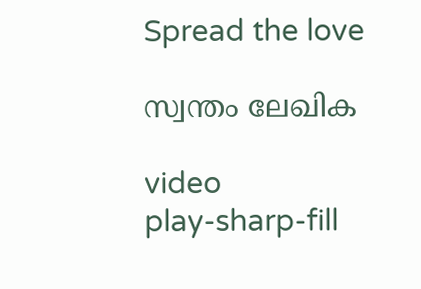Spread the love

സ്വന്തം ലേഖിക

video
play-sharp-fill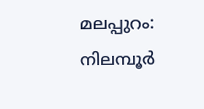മലപ്പുറം: നിലമ്പൂര്‍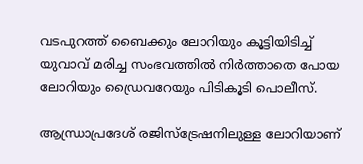വടപുറത്ത് ബൈക്കും ലോറിയും കൂട്ടിയിടിച്ച്‌ യുവാവ് മരിച്ച സംഭവത്തില്‍ നിര്‍ത്താതെ പോയ ലോറിയും ഡ്രൈവറേയും പിടികൂടി പൊലീസ്.

ആന്ധ്രാപ്രദേശ് രജിസ്‌ട്രേഷനിലുള്ള ലോറിയാണ്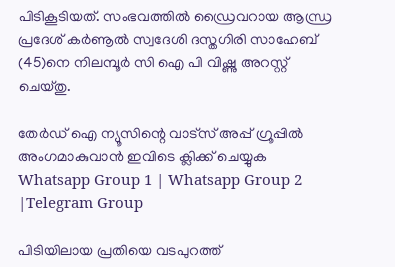പിടികൂടിയത്. സംഭവത്തില്‍ ഡ്രൈവറായ ആന്ധ്ര പ്രദേശ് കര്‍ണൂല്‍ സ്വദേശി ദസ്തഗിരി സാഹേബ് (45)നെ നിലമ്പൂര്‍ സി ഐ പി വിഷ്ണു അറസ്റ്റ് ചെയ്തു.

തേർഡ് ഐ ന്യൂസിന്റെ വാട്സ് അപ്പ് ഗ്രൂപ്പിൽ അംഗമാകുവാൻ ഇവിടെ ക്ലിക്ക് ചെയ്യുക
Whatsapp Group 1 | Whatsapp Group 2 |Telegram Group

പിടിയിലായ പ്രതിയെ വടപുറത്ത്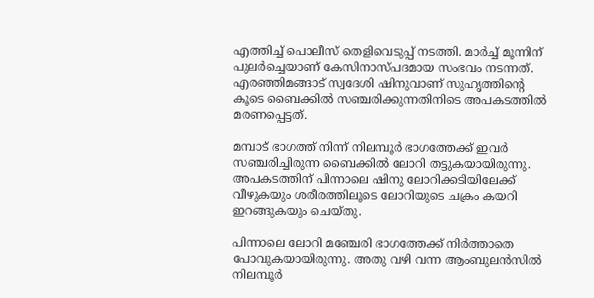എത്തിച്ച്‌ പൊലീസ് തെളിവെടുപ്പ് നടത്തി. മാര്‍ച്ച്‌ മൂന്നിന് പുലര്‍ച്ചെയാണ് കേസിനാസ്പദമായ സംഭവം നടന്നത്. എരഞ്ഞിമങ്ങാട് സ്വദേശി ഷിനുവാണ് സുഹൃത്തിന്റെ കൂടെ ബൈക്കില്‍ സഞ്ചരിക്കുന്നതിനിടെ അപകടത്തില്‍ മരണപ്പെട്ടത്.

മമ്പാട് ഭാഗത്ത് നിന്ന് നിലമ്പൂര്‍ ഭാഗത്തേക്ക് ഇവര്‍ സഞ്ചരിച്ചിരുന്ന ബൈക്കില്‍ ലോറി തട്ടുകയായിരുന്നു. അപകടത്തിന് പിന്നാലെ ഷിനു ലോറിക്കടിയിലേക്ക് വീഴുകയും ശരീരത്തിലൂടെ ലോറിയുടെ ചക്രം കയറി ഇറങ്ങുകയും ചെയ്തു.

പിന്നാലെ ലോറി മഞ്ചേരി ഭാഗത്തേക്ക് നിര്‍ത്താതെ പോവുകയായിരുന്നു. അതു വഴി വന്ന ആംബുലന്‍സില്‍ നിലമ്പൂര്‍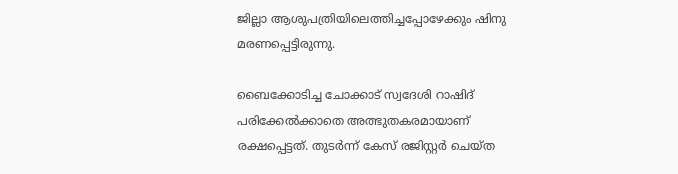ജില്ലാ ആശുപത്രിയിലെത്തിച്ചപ്പോഴേക്കും ഷിനു മരണപ്പെട്ടിരുന്നു.

ബൈക്കോടിച്ച ചോക്കാട് സ്വദേശി റാഷിദ് പരിക്കേല്‍ക്കാതെ അത്ഭുതകരമായാണ് രക്ഷപ്പെട്ടത്. തുടര്‍ന്ന് കേസ് രജിസ്റ്റര്‍ ചെയ്ത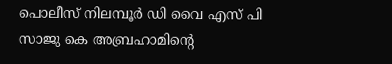പൊലീസ് നിലമ്പൂര്‍ ഡി വൈ എസ് പി സാജു കെ അബ്രഹാമിന്റെ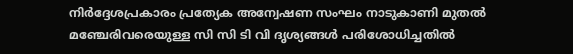നിര്‍ദ്ദേശപ്രകാരം പ്രത്യേക അന്വേഷണ സംഘം നാടുകാണി മുതല്‍ മഞ്ചേരിവരെയുള്ള സി സി ടി വി ദൃശ്യങ്ങള്‍ പരിശോധിച്ചതില്‍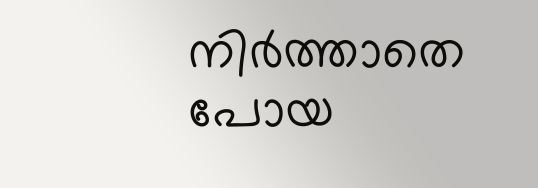നിര്‍ത്താതെ പോയ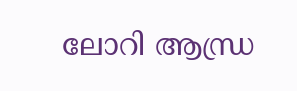ലോറി ആന്ധ്ര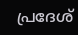പ്രദേശ്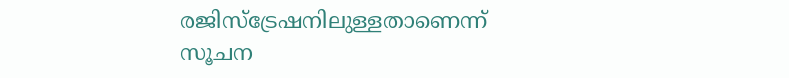രജിസ്ട്രേഷനിലുള്ളതാണെന്ന് സൂചന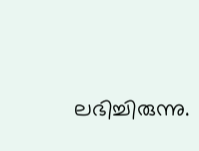ലഭിച്ചിരുന്നു.